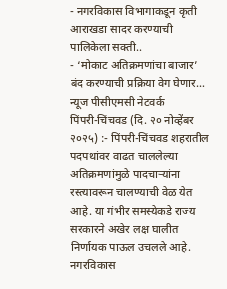- नगरविकास विभागाकडून कृती आराखडा सादर करण्याची पालिकेला सक्ती..
- ‘मोकाट अतिक्रमणांचा बाजार’ बंद करण्याची प्रक्रिया वेग घेणार…
न्यूज पीसीएमसी नेटवर्क
पिंपरी-चिंचवड (दि. २० नोव्हेंबर २०२५) :- पिंपरी-चिंचवड शहरातील पदपथांवर वाढत चाललेल्या अतिक्रमणांमुळे पादचाऱ्यांना रस्त्यावरून चालण्याची वेळ येत आहे. या गंभीर समस्येकडे राज्य सरकारने अखेर लक्ष घालीत निर्णायक पाऊल उचलले आहे. नगरविकास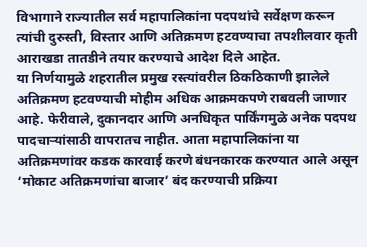विभागाने राज्यातील सर्व महापालिकांना पदपथांचे सर्वेक्षण करून त्यांची दुरुस्ती, विस्तार आणि अतिक्रमण हटवण्याचा तपशीलवार कृती आराखडा तातडीने तयार करण्याचे आदेश दिले आहेत.
या निर्णयामुळे शहरातील प्रमुख रस्त्यांवरील ठिकठिकाणी झालेले अतिक्रमण हटवण्याची मोहीम अधिक आक्रमकपणे राबवली जाणार आहे. फेरीवाले, दुकानदार आणि अनधिकृत पार्किंगमुळे अनेक पदपथ पादचाऱ्यांसाठी वापरातच नाहीत. आता महापालिकांना या अतिक्रमणांवर कडक कारवाई करणे बंधनकारक करण्यात आले असून ‘मोकाट अतिक्रमणांचा बाजार’ बंद करण्याची प्रक्रिया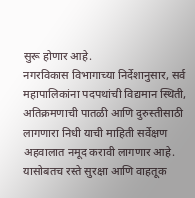सुरू होणार आहे.
नगरविकास विभागाच्या निर्देशानुसार, सर्व महापालिकांना पदपथांची विद्यमान स्थिती, अतिक्रमणाची पातळी आणि दुरुस्तीसाठी लागणारा निधी याची माहिती सर्वेक्षण अहवालात नमूद करावी लागणार आहे. यासोबतच रस्ते सुरक्षा आणि वाहतूक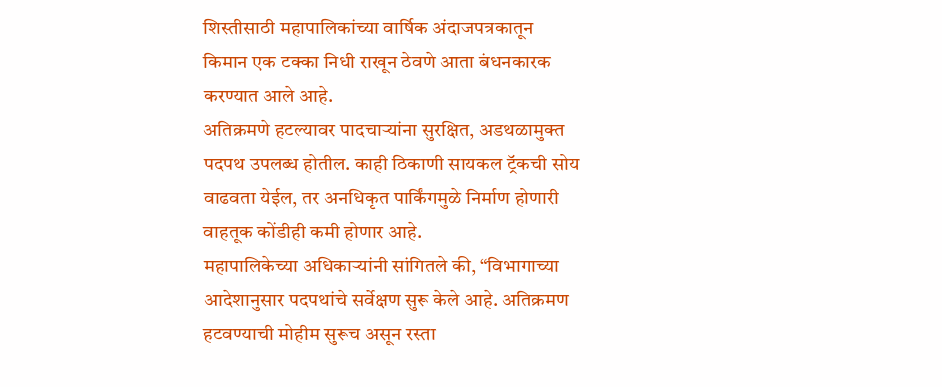शिस्तीसाठी महापालिकांच्या वार्षिक अंदाजपत्रकातून किमान एक टक्का निधी राखून ठेवणे आता बंधनकारक करण्यात आले आहे.
अतिक्रमणे हटल्यावर पादचाऱ्यांना सुरक्षित, अडथळामुक्त पदपथ उपलब्ध होतील. काही ठिकाणी सायकल ट्रॅकची सोय वाढवता येईल, तर अनधिकृत पार्किंगमुळे निर्माण होणारी वाहतूक कोंडीही कमी होणार आहे.
महापालिकेच्या अधिकाऱ्यांनी सांगितले की, “विभागाच्या आदेशानुसार पदपथांचे सर्वेक्षण सुरू केले आहे. अतिक्रमण हटवण्याची मोहीम सुरूच असून रस्ता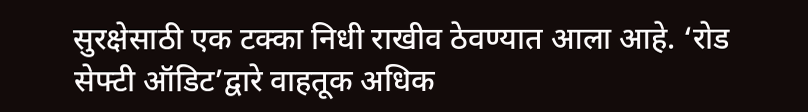सुरक्षेसाठी एक टक्का निधी राखीव ठेवण्यात आला आहे. ‘रोड सेफ्टी ऑडिट’द्वारे वाहतूक अधिक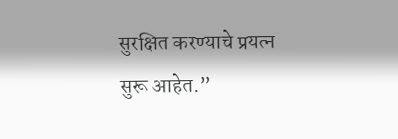सुरक्षित करण्याचे प्रयत्न सुरू आहेत.”